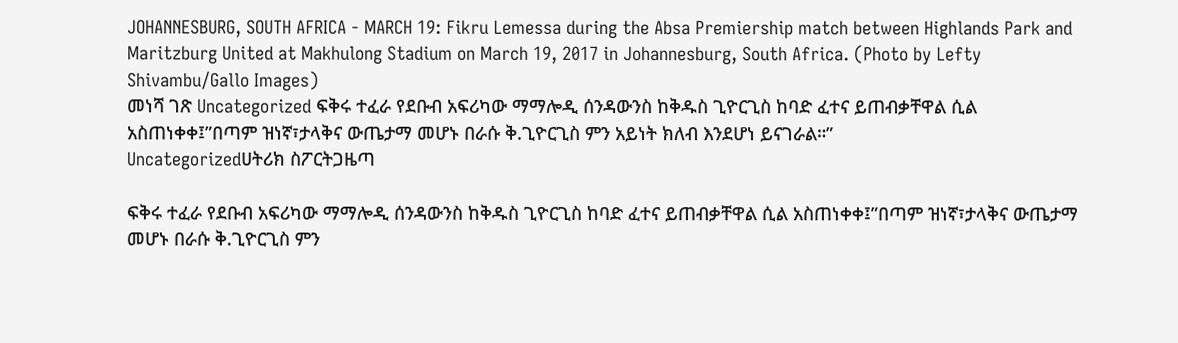JOHANNESBURG, SOUTH AFRICA - MARCH 19: Fikru Lemessa during the Absa Premiership match between Highlands Park and Maritzburg United at Makhulong Stadium on March 19, 2017 in Johannesburg, South Africa. (Photo by Lefty Shivambu/Gallo Images)
መነሻ ገጽ Uncategorized ፍቅሩ ተፈራ የደቡብ አፍሪካው ማማሎዲ ሰንዳውንስ ከቅዱስ ጊዮርጊስ ከባድ ፈተና ይጠብቃቸዋል ሲል አስጠነቀቀ፤”በጣም ዝነኛ፣ታላቅና ውጤታማ መሆኑ በራሱ ቅ.ጊዮርጊስ ምን አይነት ክለብ እንደሆነ ይናገራል።”
Uncategorizedሀትሪክ ስፖርትጋዜጣ

ፍቅሩ ተፈራ የደቡብ አፍሪካው ማማሎዲ ሰንዳውንስ ከቅዱስ ጊዮርጊስ ከባድ ፈተና ይጠብቃቸዋል ሲል አስጠነቀቀ፤”በጣም ዝነኛ፣ታላቅና ውጤታማ መሆኑ በራሱ ቅ.ጊዮርጊስ ምን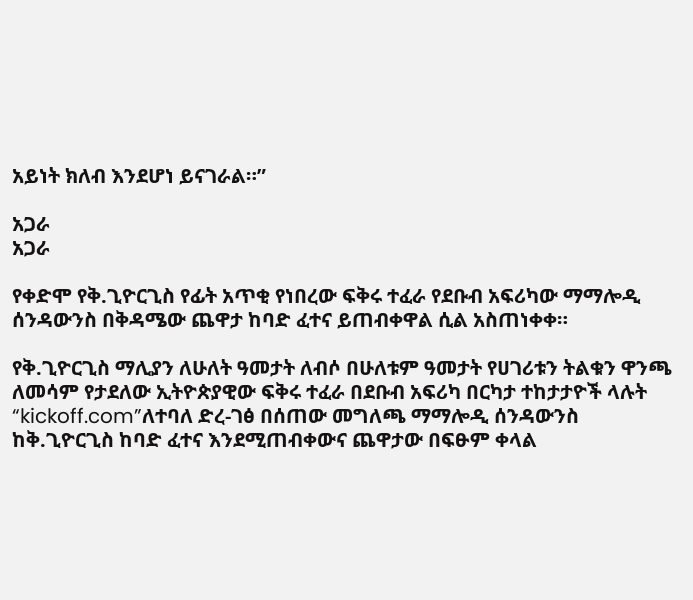አይነት ክለብ እንደሆነ ይናገራል።”

አጋራ
አጋራ

የቀድሞ የቅ.ጊዮርጊስ የፊት አጥቂ የነበረው ፍቅሩ ተፈራ የደቡብ አፍሪካው ማማሎዲ ሰንዳውንስ በቅዳሜው ጨዋታ ከባድ ፈተና ይጠብቀዋል ሲል አስጠነቀቀ።

የቅ.ጊዮርጊስ ማሊያን ለሁለት ዓመታት ለብሶ በሁለቱም ዓመታት የሀገሪቱን ትልቁን ዋንጫ ለመሳም የታደለው ኢትዮጵያዊው ፍቅሩ ተፈራ በደቡብ አፍሪካ በርካታ ተከታታዮች ላሉት “kickoff.com”ለተባለ ድረ-ገፅ በሰጠው መግለጫ ማማሎዲ ሰንዳውንስ ከቅ.ጊዮርጊስ ከባድ ፈተና እንደሚጠብቀውና ጨዋታው በፍፁም ቀላል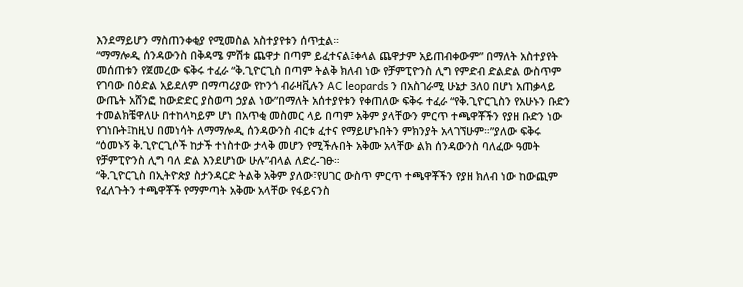እንደማይሆን ማስጠንቀቂያ የሚመስል አስተያየቱን ሰጥቷል።
“ማማሎዲ ሰንዳውንስ በቅዳሜ ምሽቱ ጨዋታ በጣም ይፈተናል፤ቀላል ጨዋታም አይጠብቀውም” በማለት አስተያየት መሰጠቱን የጀመረው ፍቅሩ ተፈራ “ቅ.ጊዮርጊስ በጣም ትልቅ ክለብ ነው የቻምፒዮንስ ሊግ የምድብ ድልድል ውስጥም የገባው በዕድል አይደለም በማጣሪያው የኮንጎ ብራዛቪሉን AC leopards ን በአስገራሚ ሁኔታ 3ለ0 በሆነ አጠቃላይ ውጤት አሸንፎ ከውድድር ያስወጣ ኃያል ነው”በማለት አሰተያየቱን የቀጠለው ፍቅሩ ተፈራ “የቅ.ጊዮርጊስን የአሁኑን ቡድን ተመልክቼዋለሁ በተከላካይም ሆነ በአጥቂ መስመር ላይ በጣም አቅም ያላቸውን ምርጥ ተጫዋቾችን የያዘ ቡድን ነው የገነቡት፤ከዚህ በመነሳት ለማማሎዲ ሰንዳውንስ ብርቱ ፈተና የማይሆኑበትን ምክንያት አላገኘሁም።”ያለው ፍቅሩ “ዕመኑኝ ቅ.ጊዮርጊሶች ከታች ተነስተው ታላቅ መሆን የሚችሉበት አቅሙ አላቸው ልክ ሰንዳውንስ ባለፈው ዓመት የቻምፒዮንስ ሊግ ባለ ድል እንደሆነው ሁሉ”ብላል ለድረ-ገፁ።
“ቅ.ጊዮርጊስ በኢትዮጵያ ስታንዳርድ ትልቅ አቅም ያለው፣የሀገር ውስጥ ምርጥ ተጫዋቾችን የያዘ ክለብ ነው ከውጪም የፈለጉትን ተጫዋቾች የማምጣት አቅሙ አላቸው የፋይናንስ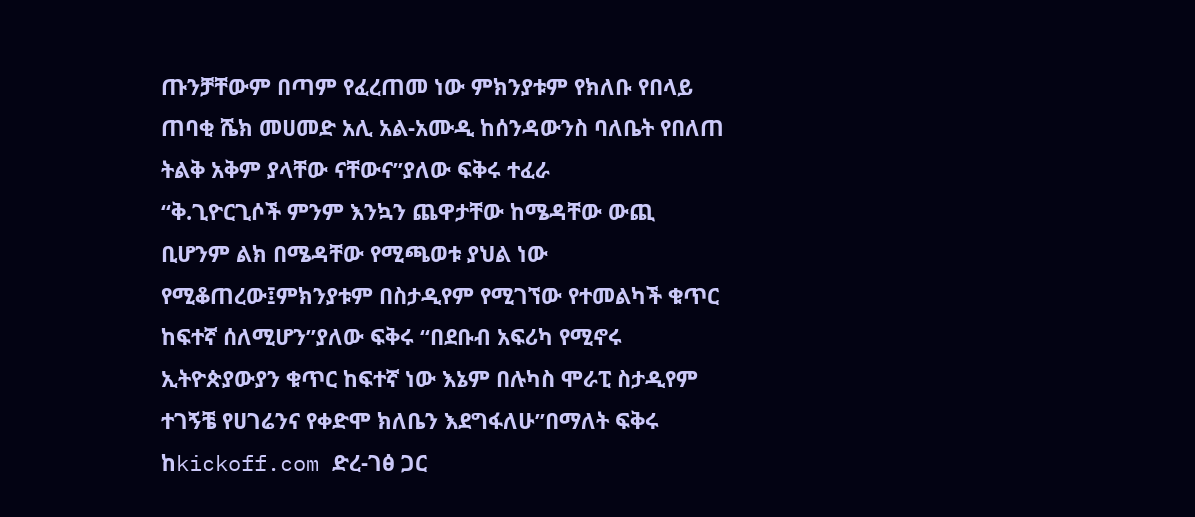ጡንቻቸውም በጣም የፈረጠመ ነው ምክንያቱም የክለቡ የበላይ ጠባቂ ሼክ መሀመድ አሊ አል-አሙዲ ከሰንዳውንስ ባለቤት የበለጠ ትልቅ አቅም ያላቸው ናቸውና”ያለው ፍቅሩ ተፈራ
“ቅ.ጊዮርጊሶች ምንም እንኳን ጨዋታቸው ከሜዳቸው ውጪ ቢሆንም ልክ በሜዳቸው የሚጫወቱ ያህል ነው የሚቆጠረው፤ምክንያቱም በስታዲየም የሚገኘው የተመልካች ቁጥር ከፍተኛ ሰለሚሆን”ያለው ፍቅሩ “በደቡብ አፍሪካ የሚኖሩ ኢትዮጵያውያን ቁጥር ከፍተኛ ነው እኔም በሉካስ ሞራፒ ስታዲየም ተገኝቼ የሀገሬንና የቀድሞ ክለቤን እደግፋለሁ”በማለት ፍቅሩ ከkickoff.com ድረ-ገፅ ጋር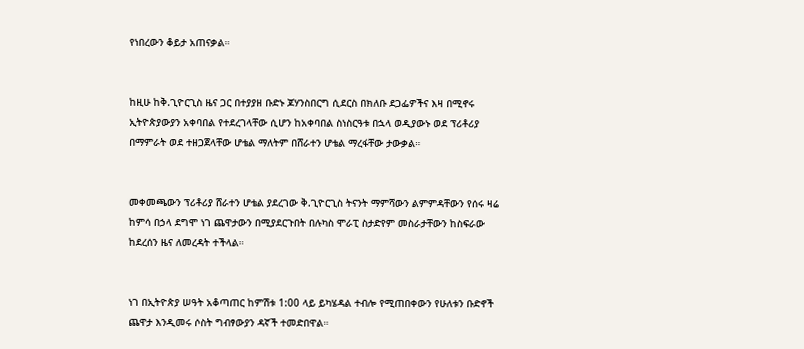የነበረውን ቆይታ አጠናቃል።


ከዚሁ ከቅ.ጊዮርጊስ ዜና ጋር በተያያዘ ቡድኑ ጆሃንስበርግ ሲደርስ በክለቡ ደጋፌዎችና እዛ በሚኖሩ ኢትዮጵያውያን አቀባበል የተደረገላቸው ሲሆን ከአቀባበል ስነስርዓቱ በኋላ ወዲያውኑ ወደ ፕሪቶሪያ በማምራት ወደ ተዘጋጀላቸው ሆቴል ማለትም በሸራተን ሆቴል ማረፋቸው ታውቃል።


መቀመጫውን ፕሪቶሪያ ሸራተን ሆቴል ያደረገው ቅ.ጊዮርጊስ ትናንት ማምሻውን ልምምዳቸውን የሰሩ ዛሬ ከምሳ በኃላ ደግሞ ነገ ጨዋታውን በሚያደርጉበት በሉካስ ሞራፒ ስታድየም መስራታቸውን ከስፍራው ከደረሰን ዜና ለመረዳት ተችላል።


ነገ በኢትዮጵያ ሠዓት አቆጣጠር ከምሽቱ 1:00 ላይ ይካሄዳል ተብሎ የሚጠበቀውን የሁለቱን ቡድኖች ጨዋታ እንዲመሩ ሶስት ግብፃውያን ዳኛች ተመድበዋል።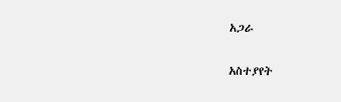አጋራ

አስተያየት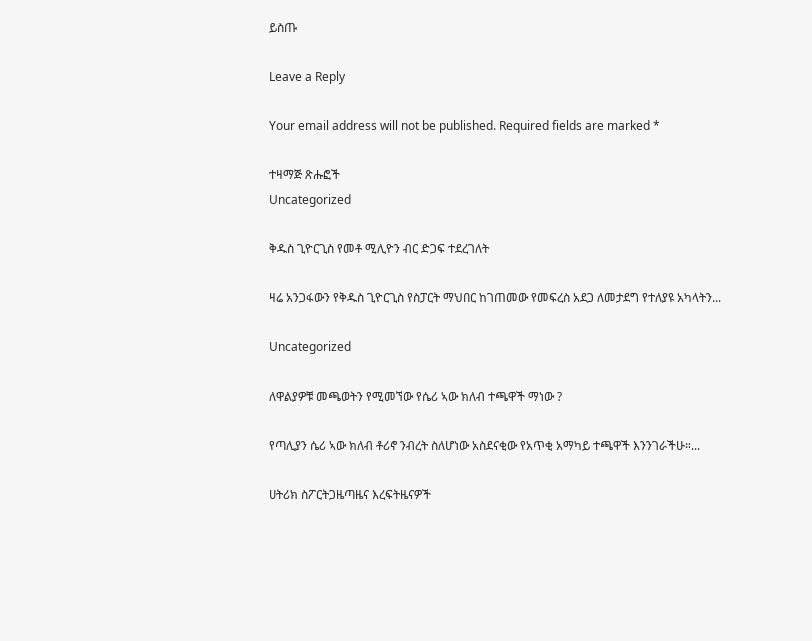ይስጡ

Leave a Reply

Your email address will not be published. Required fields are marked *

ተዛማጅ ጽሑፎች
Uncategorized

ቅዱስ ጊዮርጊስ የመቶ ሚሊዮን ብር ድጋፍ ተደረገለት

ዛሬ አንጋፋውን የቅዱስ ጊዮርጊስ የስፓርት ማህበር ከገጠመው የመፍረስ አደጋ ለመታደግ የተለያዩ አካላትን...

Uncategorized

ለዋልያዎቹ መጫወትን የሚመኘው የሴሪ ኣው ክለብ ተጫዋች ማነው ?

የጣሊያን ሴሪ ኣው ክለብ ቶሪኖ ንብረት ስለሆነው አስደናቂው የአጥቂ አማካይ ተጫዋች እንንገራችሁ።...

ሀትሪክ ስፖርትጋዜጣዜና እረፍትዜናዎች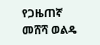የጋዜጠኛ መሸሻ ወልዴ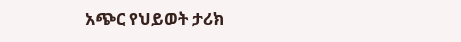አጭር የህይወት ታሪክ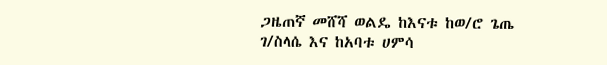ጋዜጠኛ መሸሻ ወልዴ ከእናቱ ከወ/ሮ ጌጤ ገ/ስላሴ እና ከአባቱ ሀምሳ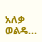አለቃ ወልዴ...